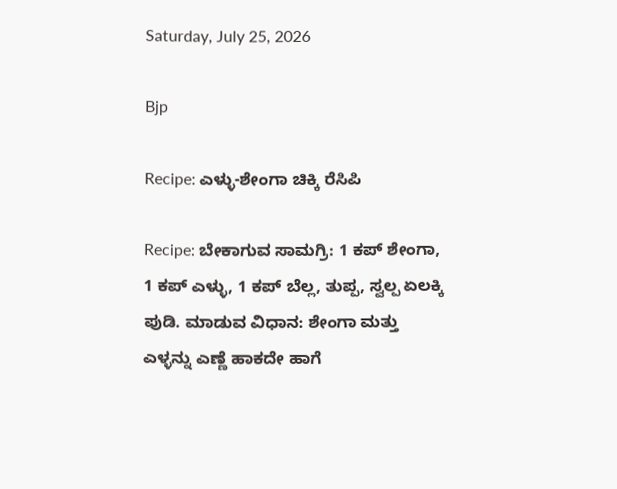Saturday, July 25, 2026

Bjp

Recipe: ಎಳ್ಳು-ಶೇಂಗಾ ಚಿಕ್ಕಿ ರೆಸಿಪಿ

Recipe: ಬೇಕಾಗುವ ಸಾಮಗ್ರಿ: 1 ಕಪ್ ಶೇಂಗಾ, 1 ಕಪ್ ಎಳ್ಳು, 1 ಕಪ್ ಬೆಲ್ಲ, ತುಪ್ಪ, ಸ್ವಲ್ಪ ಏಲಕ್ಕಿ ಪುಡಿ. ಮಾಡುವ ವಿಧಾನ: ಶೇಂಗಾ ಮತ್ತು ಎಳ್ಳನ್ನು ಎಣ್ಣೆ ಹಾಕದೇ ಹಾಗೆ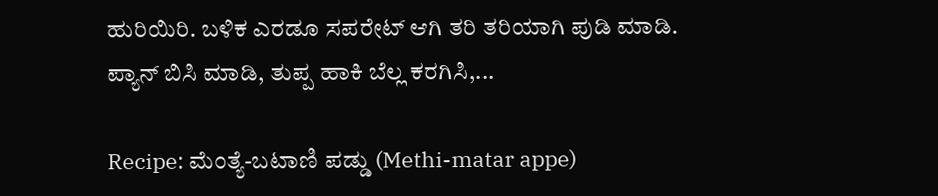ಹುರಿಯಿರಿ. ಬಳಿಕ ಎರಡೂ ಸಪರೇಟ್ ಆಗಿ ತರಿ ತರಿಯಾಗಿ ಪುಡಿ ಮಾಡಿ. ಪ್ಯಾನ್ ಬಿಸಿ ಮಾಡಿ, ತುಪ್ಪ ಹಾಕಿ ಬೆಲ್ಲ ಕರಗಿಸಿ,...

Recipe: ಮೆಂತ್ಯೆ-ಬಟಾಣಿ ಪಡ್ಡು (Methi-matar appe)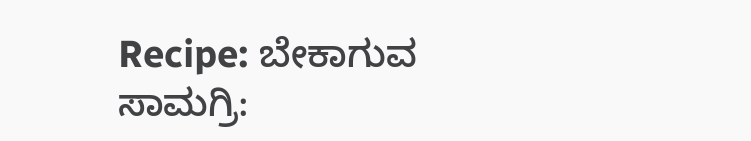Recipe: ಬೇಕಾಗುವ ಸಾಮಗ್ರಿ: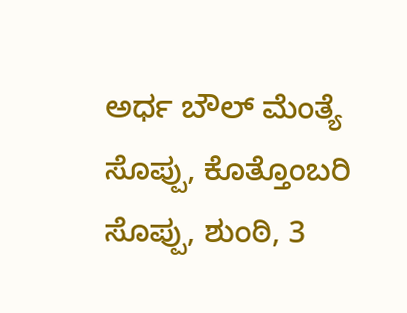ಅರ್ಧ ಬೌಲ್ ಮೆಂತ್ಯೆ ಸೊಪ್ಪು, ಕೊತ್ತೊಂಬರಿ ಸೊಪ್ಪು, ಶುಂಠಿ, 3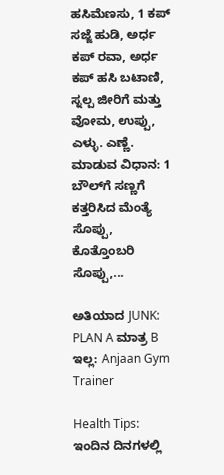ಹಸಿಮೆಣಸು, 1 ಕಪ್ ಸಜ್ಜೆ ಹುಡಿ, ಅರ್ಧ ಕಪ್ ರವಾ, ಅರ್ಧ ಕಪ್ ಹಸಿ ಬಟಾಣಿ, ಸ್ನಲ್ಪ ಜೀರಿಗೆ ಮತ್ತು ವೋಮ, ಉಪ್ಪು, ಎಳ್ಳು. ಎಣ್ಣೆ. ಮಾಡುವ ವಿಧಾನ: 1 ಬೌಲ್‌ಗೆ ಸಣ್ಣಗೆ ಕತ್ತರಿಸಿದ ಮೆಂತ್ಯೆ ಸೊಪ್ಪು, ಕೊತ್ತೊಂಬರಿ ಸೊಪ್ಪು,...

ಅತಿಯಾದ JUNK: PLAN A ಮಾತ್ರ B ಇಲ್ಲ: Anjaan Gym Trainer

Health Tips: ಇಂದಿನ ದಿನಗಳಲ್ಲಿ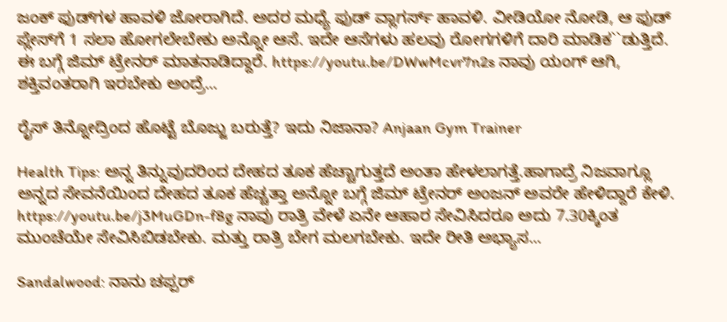ಜಂಕ್ ಫುಡ್‌ಗಳ ಹಾವಳಿ ಜೋರಾಗಿದೆ. ಅದರ ಮಧ್ಯೆ ಫುಡ್ ವ್ಲಾಗರ್ಸ್ ಹಾವಳಿ. ವೀಡಿಯೋ ನೋಡಿ, ಆ ಫುಡ್ ಪ್ಲೇಸ್‌ಗೆ 1 ಸಲಾ ಹೋಗಲೇಬೇಕು ಅನ್ನೋ ಆಸೆ. ಇದೇ ಆಸೆಗಳು ಹಲವು ರೋಗಗಳಿಗೆ ದಾರಿ ಮಾಡಿಕ``ಡುತ್ತಿದೆ. ಈ ಬಗ್ಗೆ ಜಿಮ್ ಟ್ರೇನರ್ ಮಾತನಾಡಿದ್ದಾರೆ. https://youtu.be/DWwMcvr7n2s ನಾವು ಯಂಗ್ ಆಗಿ, ಶಕ್ತಿವಂತರಾಗಿ ಇರಬೇಕು ಅಂದ್ರೆ...

ರೈಸ್ ತಿನ್ನೋದ್ರಿಂದ ಹೊಟ್ಟೆ ಬೊಜ್ಜು ಬರುತ್ತೆ? ಇದು ನಿಜಾನಾ? Anjaan Gym Trainer

Health Tips: ಅನ್ನ ತಿನ್ನುವುದರಿಂದ ದೇಹದ ತೂಕ ಹೆಚ್ಚಾಗುತ್ತದೆ ಅಂತಾ ಹೇಳಲಾಗತ್ತೆ.ಹಾಗಾದ್ರೆ ನಿಜವಾಗ್ಲೂ ಅನ್ನದ ಸೇವನೆಯಿಂದ ದೇಹದ ತೂಕ ಹೆಚ್ಚತ್ತಾ ಅನ್ನೋ ಬಗ್ಗೆ ಜಿಮ್ ಟ್ರೇನರ್ ಅಂಜನ್ ಅವರೇ ಹೇಳಿದ್ದಾರೆ ಕೇಳಿ. https://youtu.be/j3MuGDn-f8g ನಾವು ರಾತ್ರಿ ವೇಳೆ ಏನೇ ಆಹಾರ ಸೇವಿಸಿದರೂ ಅದು 7.30ಕ್ಕಿಂತ ಮುಂಚೆಯೇ ಸೇವಿಸಿಬಿಡಬೇಕು. ಮತ್ತು ರಾತ್ರಿ ಬೇಗ ಮಲಗಬೇಕು. ಇದೇ ರೀತಿ ಅಭ್ಯಾಸ...

Sandalwood: ನಾನು ಚಪ್ಪರ್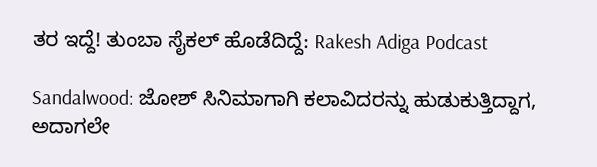ತರ ಇದ್ದೆ! ತುಂಬಾ ಸೈಕಲ್ ಹೊಡೆದಿದ್ದೆ: Rakesh Adiga Podcast

Sandalwood: ಜೋಶ್ ಸಿನಿಮಾಗಾಗಿ ಕಲಾವಿದರನ್ನು ಹುಡುಕುತ್ತಿದ್ದಾಗ, ಅದಾಗಲೇ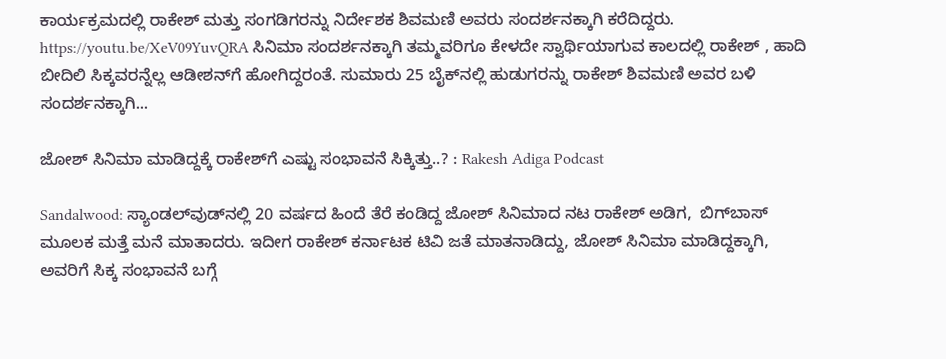ಕಾರ್ಯಕ್ರಮದಲ್ಲಿ ರಾಕೇಶ್ ಮತ್ತು ಸಂಗಡಿಗರನ್ನು ನಿರ್ದೇಶಕ ಶಿವಮಣಿ ಅವರು ಸಂದರ್ಶನಕ್ಕಾಗಿ ಕರೆದಿದ್ದರು. https://youtu.be/XeV09YuvQRA ಸಿನಿಮಾ ಸಂದರ್ಶನಕ್ಕಾಗಿ ತಮ್ಮವರಿಗೂ ಕೇಳದೇ ಸ್ವಾರ್ಥಿಯಾಗುವ ಕಾಲದಲ್ಲಿ ರಾಕೇಶ್ , ಹಾದಿ ಬೀದಿಲಿ ಸಿಕ್ಕವರನ್ನೆಲ್ಲ ಆಡೀಶನ್‌ಗೆ ಹೋಗಿದ್ದರಂತೆ. ಸುಮಾರು 25 ಬೈಕ್‌ನಲ್ಲಿ ಹುಡುಗರನ್ನು ರಾಕೇಶ್ ಶಿವಮಣಿ ಅವರ ಬಳಿ ಸಂದರ್ಶನಕ್ಕಾಗಿ...

ಜೋಶ್ ಸಿನಿಮಾ ಮಾಡಿದ್ದಕ್ಕೆ ರಾಕೇಶ್‌ಗೆ ಎಷ್ಟು ಸಂಭಾವನೆ ಸಿಕ್ಕಿತ್ತು..? : Rakesh Adiga Podcast

Sandalwood: ಸ್ಯಾಂಡಲ್‌ವುಡ್‌ನಲ್ಲಿ 20 ವರ್ಷದ ಹಿಂದೆ ತೆರೆ ಕಂಡಿದ್ದ ಜೋಶ್ ಸಿನಿಮಾದ ನಟ ರಾಕೇಶ್ ಅಡಿಗ,  ಬಿಗ್‌ಬಾಸ್‌ ಮೂಲಕ ಮತ್ತೆ ಮನೆ ಮಾತಾದರು. ಇದೀಗ ರಾಕೇಶ್ ಕರ್ನಾಟಕ ಟಿವಿ ಜತೆ ಮಾತನಾಡಿದ್ದು, ಜೋಶ್ ಸಿನಿಮಾ ಮಾಡಿದ್ದಕ್ಕಾಗಿ, ಅವರಿಗೆ ಸಿಕ್ಕ ಸಂಭಾವನೆ ಬಗ್ಗೆ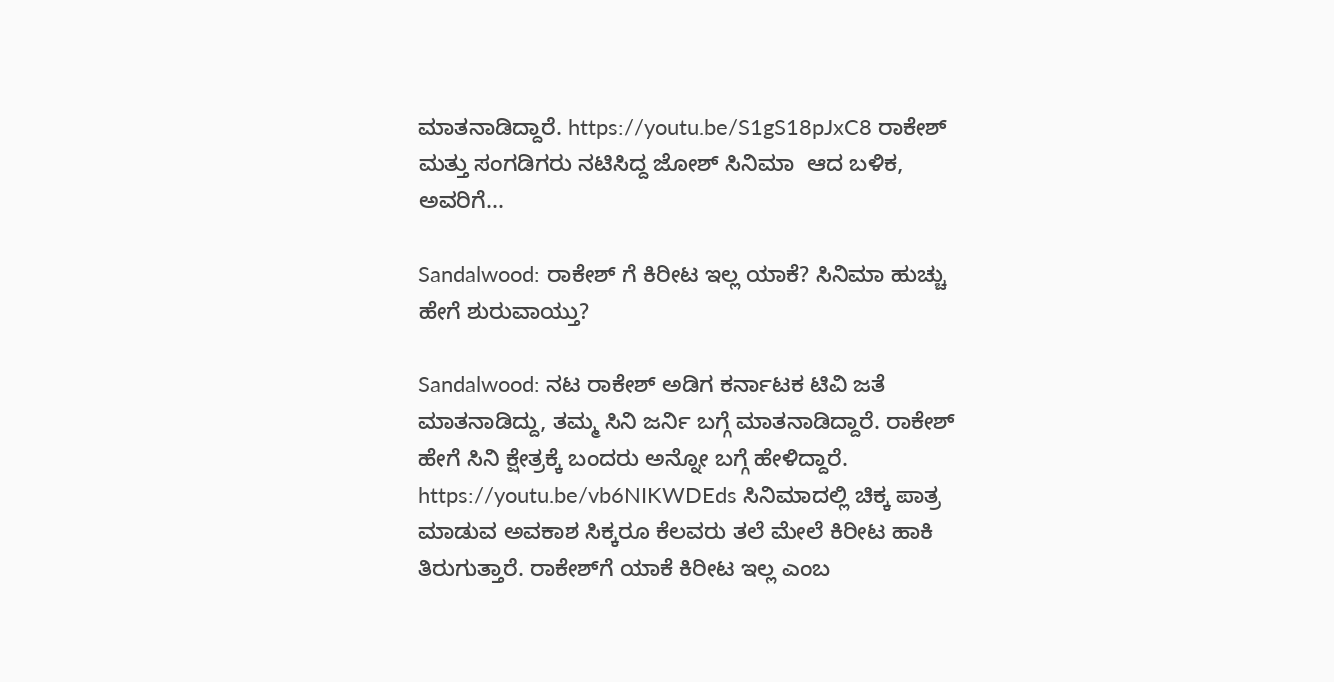ಮಾತನಾಡಿದ್ದಾರೆ. https://youtu.be/S1gS18pJxC8 ರಾಕೇಶ್ ಮತ್ತು ಸಂಗಡಿಗರು ನಟಿಸಿದ್ದ ಜೋಶ್ ಸಿನಿಮಾ  ಆದ ಬಳಿಕ, ಅವರಿಗೆ...

Sandalwood: ರಾಕೇಶ್ ಗೆ ಕಿರೀಟ ಇಲ್ಲ ಯಾಕೆ? ಸಿನಿಮಾ ಹುಚ್ಚು ಹೇಗೆ ಶುರುವಾಯ್ತು?

Sandalwood: ನಟ ರಾಕೇಶ್ ಅಡಿಗ ಕರ್ನಾಟಕ ಟಿವಿ ಜತೆ ಮಾತನಾಡಿದ್ದು, ತಮ್ಮ ಸಿನಿ ಜರ್ನಿ ಬಗ್ಗೆ ಮಾತನಾಡಿದ್ದಾರೆ. ರಾಕೇಶ್ ಹೇಗೆ ಸಿನಿ ಕ್ಷೇತ್ರಕ್ಕೆ ಬಂದರು ಅನ್ನೋ ಬಗ್ಗೆ ಹೇಳಿದ್ದಾರೆ. https://youtu.be/vb6NIKWDEds ಸಿನಿಮಾದಲ್ಲಿ ಚಿಕ್ಕ ಪಾತ್ರ ಮಾಡುವ ಅವಕಾಶ ಸಿಕ್ಕರೂ ಕೆಲವರು ತಲೆ ಮೇಲೆ ಕಿರೀಟ ಹಾಕಿ ತಿರುಗುತ್ತಾರೆ. ರಾಕೇಶ್‌ಗೆ ಯಾಕೆ ಕಿರೀಟ ಇಲ್ಲ ಎಂಬ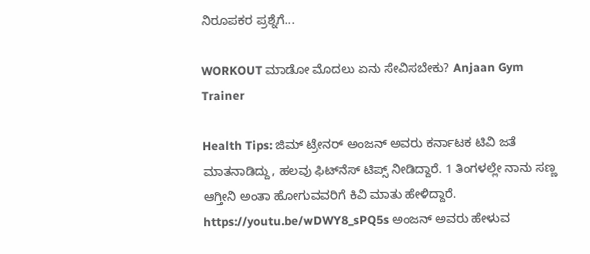ನಿರೂಪಕರ ಪ್ರಶ್ನೆಗೆ...

WORKOUT ಮಾಡೋ ಮೊದಲು ಏನು ಸೇವಿಸಬೇಕು? Anjaan Gym Trainer

Health Tips: ಜಿಮ್ ಟ್ರೇನರ್ ಅಂಜನ್ ಅವರು ಕರ್ನಾಟಕ ಟಿವಿ ಜತೆ ಮಾತನಾಡಿದ್ದು, ಹಲವು ಫಿಟ್‌ನೆಸ್‌ ಟಿಪ್ಸ್ ನೀಡಿದ್ದಾರೆ. 1 ತಿಂಗಳಲ್ಲೇ ನಾನು ಸಣ್ಣ ಆಗ್ತೀನಿ ಅಂತಾ ಹೋಗುವವರಿಗೆ ಕಿವಿ ಮಾತು ಹೇಳಿದ್ದಾರೆ. https://youtu.be/wDWY8_sPQ5s ಅಂಜನ್ ಅವರು ಹೇಳುವ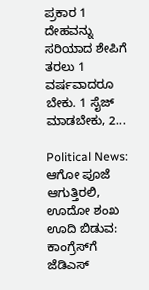ಪ್ರಕಾರ 1 ದೇಹವನ್ನು ಸರಿಯಾದ ಶೇಪಿಗೆ ತರಲು 1 ವರ್ಷವಾದರೂ ಬೇಕು. 1 ಸೈಜ್ ಮಾಡಬೇಕು, 2...

Political News: ಆಗೋ ಪೂಜೆ ಆಗುತ್ತಿರಲಿ, ಊದೋ ಶಂಖ ಊದಿ ಬಿಡುವ: ಕಾಂಗ್ರೆಸ್‌ಗೆ ಜೆಡಿಎಸ್‌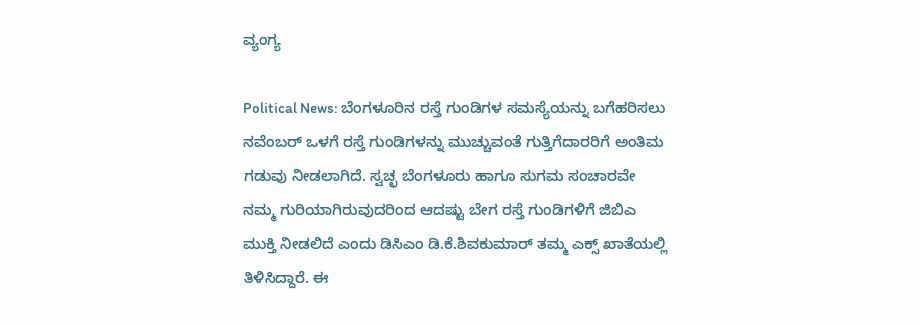ವ್ಯಂಗ್ಯ

Political News: ಬೆಂಗಳೂರಿನ ರಸ್ತೆ ಗುಂಡಿಗಳ ಸಮಸ್ಯೆಯನ್ನು ಬಗೆಹರಿಸಲು ನವೆಂಬರ್ ಒಳಗೆ ರಸ್ತೆ ಗುಂಡಿಗಳನ್ನು ಮುಚ್ಚುವಂತೆ ಗುತ್ತಿಗೆದಾರರಿಗೆ ಅಂತಿಮ ಗಡುವು ನೀಡಲಾಗಿದೆ. ಸ್ವಚ್ಛ ಬೆಂಗಳೂರು ಹಾಗೂ ಸುಗಮ ಸಂಚಾರವೇ ನಮ್ಮ ಗುರಿಯಾಗಿರುವುದರಿಂದ ಆದಷ್ಟು ಬೇಗ ರಸ್ತೆ ಗುಂಡಿಗಳಿಗೆ ಜಿಬಿಎ ಮುಕ್ತಿ ನೀಡಲಿದೆ ಎಂದು ಡಿಸಿಎಂ ಡಿ.ಕೆ.ಶಿವಕುಮಾರ್ ತಮ್ಮ ಎಕ್ಸ್ ಖಾತೆಯಲ್ಲಿ ತಿಳಿಸಿದ್ದಾರೆ. ಈ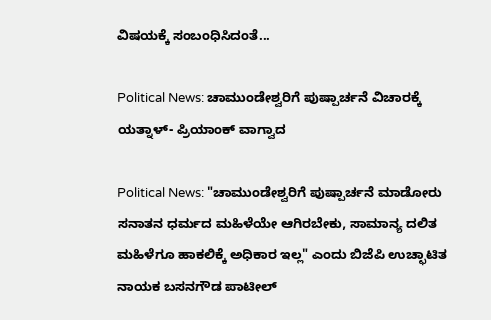ವಿಷಯಕ್ಕೆ ಸಂಬಂಧಿಸಿದಂತೆ...

Political News: ಚಾಮುಂಡೇಶ್ವರಿಗೆ ಪುಷ್ಪಾರ್ಚನೆ ವಿಚಾರಕ್ಕೆ ಯತ್ನಾಳ್- ಪ್ರಿಯಾಂಕ್ ವಾಗ್ವಾದ

Political News: "ಚಾಮುಂಡೇಶ್ವರಿಗೆ ಪುಷ್ಪಾರ್ಚನೆ ಮಾಡೋರು ಸನಾತನ ಧರ್ಮದ ಮಹಿಳೆಯೇ ಆಗಿರಬೇಕು, ಸಾಮಾನ್ಯ ದಲಿತ ಮಹಿಳೆಗೂ ಹಾಕಲಿಕ್ಕೆ ಅಧಿಕಾರ ಇಲ್ಲ" ಎಂದು ಬಿಜೆಪಿ ಉಚ್ಛಾಟಿತ ನಾಯಕ ಬಸನಗೌಡ ಪಾಟೀಲ್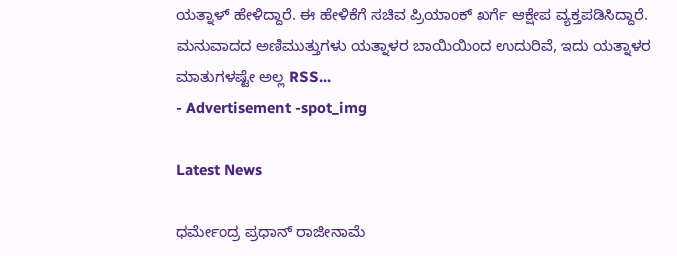ಯತ್ನಾಳ್ ಹೇಳಿದ್ದಾರೆ. ಈ ಹೇಳಿಕೆಗೆ ಸಚಿವ ಪ್ರಿಯಾಂಕ್ ಖರ್ಗೆ ಆಕ್ಷೇಪ ವ್ಯಕ್ತಪಡಿಸಿದ್ದಾರೆ. ಮನುವಾದದ ಅಣಿಮುತ್ತುಗಳು ಯತ್ನಾಳರ ಬಾಯಿಯಿಂದ ಉದುರಿವೆ, ಇದು ಯತ್ನಾಳರ ಮಾತುಗಳಷ್ಟೇ ಅಲ್ಲ RSS...
- Advertisement -spot_img

Latest News

ಧರ್ಮೇಂದ್ರ ಪ್ರಧಾನ್ ರಾಜೀನಾಮೆ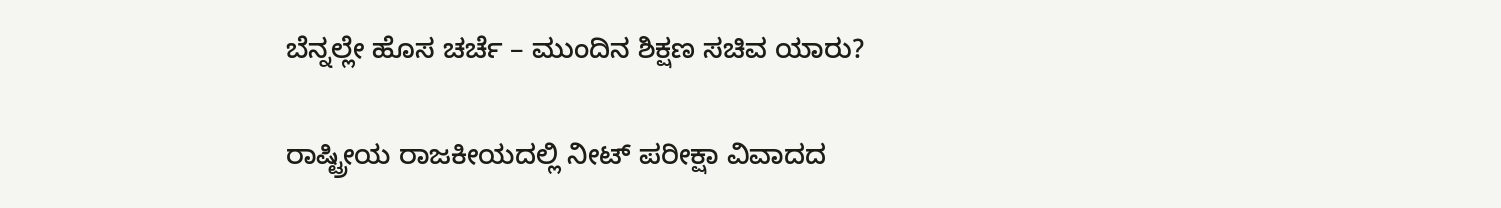ಬೆನ್ನಲ್ಲೇ ಹೊಸ ಚರ್ಚೆ – ಮುಂದಿನ ಶಿಕ್ಷಣ ಸಚಿವ ಯಾರು?

ರಾಷ್ಟ್ರೀಯ ರಾಜಕೀಯದಲ್ಲಿ ನೀಟ್ ಪರೀಕ್ಷಾ ವಿವಾದದ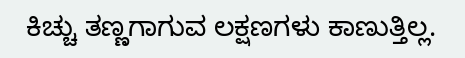ಕಿಚ್ಚು ತಣ್ಣಗಾಗುವ ಲಕ್ಷಣಗಳು ಕಾಣುತ್ತಿಲ್ಲ.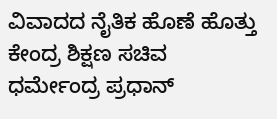ವಿವಾದದ ನೈತಿಕ ಹೊಣೆ ಹೊತ್ತು ಕೇಂದ್ರ ಶಿಕ್ಷಣ ಸಚಿವ ಧರ್ಮೇಂದ್ರ ಪ್ರಧಾನ್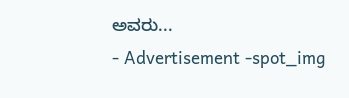ಅವರು...
- Advertisement -spot_img